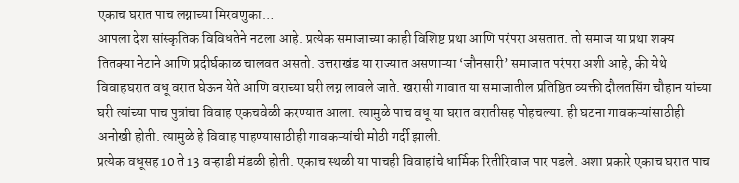एकाच घरात पाच लग्नाच्या मिरवणुका…
आपला देश सांस्कृतिक विविधतेने नटला आहे. प्रत्येक समाजाच्या काही विशिष्ट प्रथा आणि परंपरा असतात. तो समाज या प्रथा शक्य तितक्या नेटाने आणि प्रदीर्घकाळ चालवत असतो. उत्तराखंड या राज्यात असणाऱ्या ‘जौनसारी’ समाजात परंपरा अशी आहे, की येथे विवाहघरात वधू वरात घेऊन येते आणि वराच्या घरी लग्न लावले जाते. खरासी गावात या समाजातील प्रतिष्ठित व्यक्ती दौलतसिंग चौहान यांच्या घरी त्यांच्या पाच पुत्रांचा विवाह एकचवेळी करण्यात आला. त्यामुळे पाच वधू या घरात वरातीसह पोहचल्या. ही घटना गावकऱ्यांसाठीही अनोखी होती. त्यामुळे हे विवाह पाहण्यासाठीही गावकऱ्यांची मोठी गर्दी झाली.
प्रत्येक वधूसह 10 ते 13 वऱ्हाडी मंडळी होती. एकाच स्थळी या पाचही विवाहांचे धार्मिक रितीरिवाज पार पडले. अशा प्रकारे एकाच घरात पाच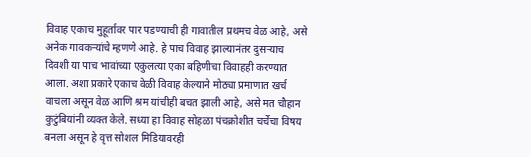विवाह एकाच मुहूर्तावर पार पडण्याची ही गावातील प्रथमच वेळ आहे, असे अनेक गावकऱ्यांचे म्हणणे आहे. हे पाच विवाह झाल्यानंतर दुसऱ्याच दिवशी या पाच भावांच्या एकुलत्या एका बहिणीचा विवाहही करण्यात आला. अशा प्रकारे एकाच वेळी विवाह केल्याने मोठ्या प्रमाणात खर्च वाचला असून वेळ आणि श्रम यांचीही बचत झाली आहे, असे मत चौहान कुटुंबियांनी व्यक्त केले. सध्या हा विवाह सोहळा पंचक्रोशीत चर्चेचा विषय बनला असून हे वृत्त सोशल मिडियावरही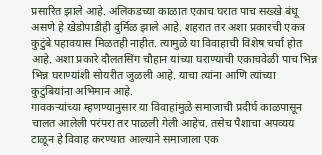प्रसारित झाले आहे. अलिकडच्या काळात एकाच घरात पाच सख्खे बंधू असणे हे खेडोपाडीही दुर्मिळ झाले आहे. शहरात तर अशा प्रकारची एकत्र कुटुंबे पहावयास मिळतही नाहीत. त्यामुळे या विवाहाची विशेष चर्चा होत आहे. अशा प्रकारे दौलतसिंग चौहान यांच्या घराण्याची एकाचवेळी पाच भिन्न भिन्न घराण्यांशी सोयरीत जुळली आहे. याचा त्यांना आणि त्यांच्या कुटुंबियांना अभिमान आहे.
गावकऱ्यांच्या म्हणण्यानुसार या विवाहांमुळे समाजाची प्रदीर्घ काळपासून चालत आलेली परंपरा तर पाळली गेली आहेच. तसेच पैशाचा अपव्यय टाळून हे विवाह करण्यात आल्याने समाजाला एक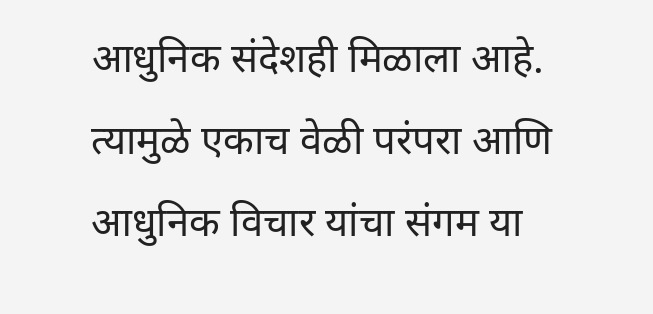आधुनिक संदेशही मिळाला आहे. त्यामुळे एकाच वेळी परंपरा आणि आधुनिक विचार यांचा संगम या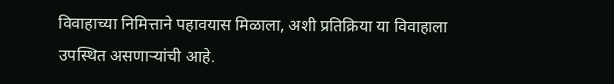विवाहाच्या निमित्ताने पहावयास मिळाला, अशी प्रतिक्रिया या विवाहाला उपस्थित असणाऱ्यांची आहे.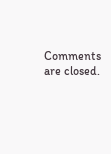Comments are closed.